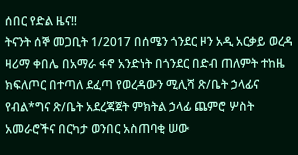ሰበር የድል ዜና‼
ትናንት ሰኞ መጋቢት 1/2017 በሰሜን ጎንደር ዞን አዲ አርቃይ ወረዳ ዛሪማ ቀበሌ በአማራ ፋኖ አንድነት በጎንደር በድብ ጠለምት ተከዜ ክፍለጦር በተጣለ ደፈጣ የወረዳውን ሚሊሻ ጽ/ቤት ኃላፊና የብል*ግና ጽ/ቤት አደረጃጀት ምክትል ኃላፊ ጨምሮ ሦስት አመራሮችና በርካታ ወንበር አስጠባቂ ሠው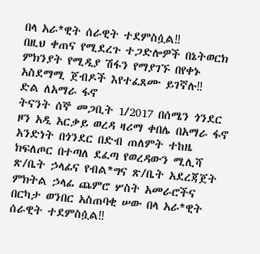በላ አራ*ዊት ሰራዊት ተደምስሷል‼
በዚህ ቀጠና የሚደረጉ ተጋድሎዎች በኔትወርክ ምክንያት የሚዲያ ሽፋን የማያገኙ በየቀኑ አስደማሚ ጀብዶች እየተፈጸሙ ይገኛሉ‼
ድል ለአማራ ፋኖ
ትናንት ሰኞ መጋቢት 1/2017 በሰሜን ጎንደር ዞን አዲ አርቃይ ወረዳ ዛሪማ ቀበሌ በአማራ ፋኖ አንድነት በጎንደር በድብ ጠለምት ተከዜ ክፍለጦር በተጣለ ደፈጣ የወረዳውን ሚሊሻ ጽ/ቤት ኃላፊና የብል*ግና ጽ/ቤት አደረጃጀት ምክትል ኃላፊ ጨምሮ ሦስት አመራሮችና በርካታ ወንበር አስጠባቂ ሠው በላ አራ*ዊት ሰራዊት ተደምስሷል‼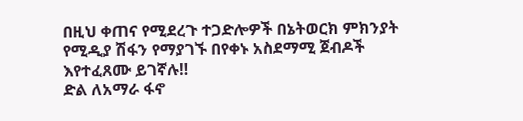በዚህ ቀጠና የሚደረጉ ተጋድሎዎች በኔትወርክ ምክንያት የሚዲያ ሽፋን የማያገኙ በየቀኑ አስደማሚ ጀብዶች እየተፈጸሙ ይገኛሉ‼
ድል ለአማራ ፋኖ